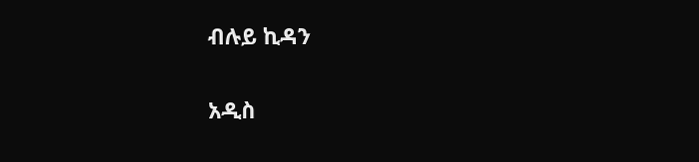ብሉይ ኪዳን

አዲስ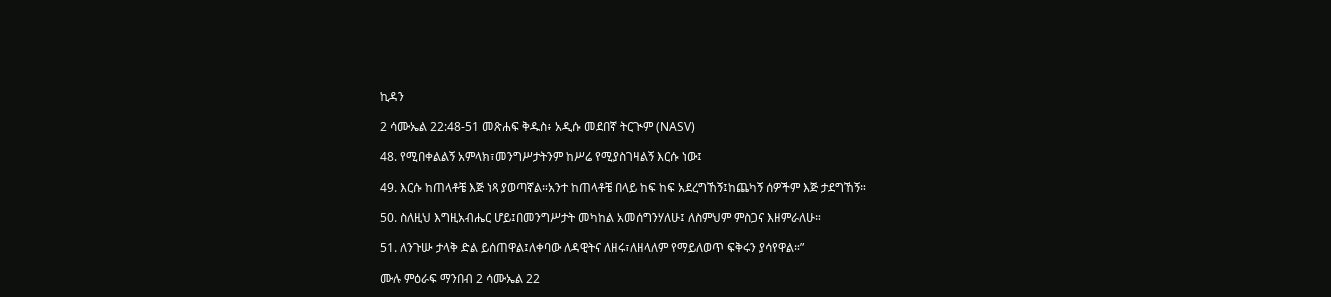ኪዳን

2 ሳሙኤል 22:48-51 መጽሐፍ ቅዱስ፥ አዲሱ መደበኛ ትርጒም (NASV)

48. የሚበቀልልኝ አምላክ፣መንግሥታትንም ከሥሬ የሚያስገዛልኝ እርሱ ነው፤

49. እርሱ ከጠላቶቼ እጅ ነጻ ያወጣኛል።አንተ ከጠላቶቼ በላይ ከፍ ከፍ አደረግኸኝ፤ከጨካኝ ሰዎችም እጅ ታደግኸኝ።

50. ስለዚህ እግዚአብሔር ሆይ፤በመንግሥታት መካከል አመሰግንሃለሁ፤ ለስምህም ምስጋና እዘምራለሁ።

51. ለንጉሡ ታላቅ ድል ይሰጠዋል፤ለቀባው ለዳዊትና ለዘሩ፣ለዘላለም የማይለወጥ ፍቅሩን ያሳየዋል።”

ሙሉ ምዕራፍ ማንበብ 2 ሳሙኤል 22